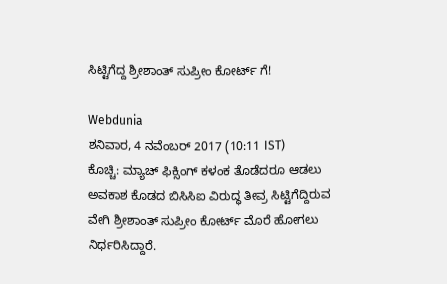ಸಿಟ್ಟಿಗೆದ್ದ ಶ್ರೀಶಾಂತ್ ಸುಪ್ರೀಂ ಕೋರ್ಟ್ ಗೆ!

Webdunia
ಶನಿವಾರ, 4 ನವೆಂಬರ್ 2017 (10:11 IST)
ಕೊಚ್ಚಿ: ಮ್ಯಾಚ್ ಫಿಕ್ಸಿಂಗ್ ಕಳಂಕ ತೊಡೆದರೂ ಆಡಲು ಅವಕಾಶ ಕೊಡದ ಬಿಸಿಸಿಐ ವಿರುದ್ಧ ತೀವ್ರ ಸಿಟ್ಟಿಗೆದ್ದಿರುವ ವೇಗಿ ಶ್ರೀಶಾಂತ್ ಸುಪ್ರೀಂ ಕೋರ್ಟ್ ಮೊರೆ ಹೋಗಲು ನಿರ್ಧರಿಸಿದ್ದಾರೆ.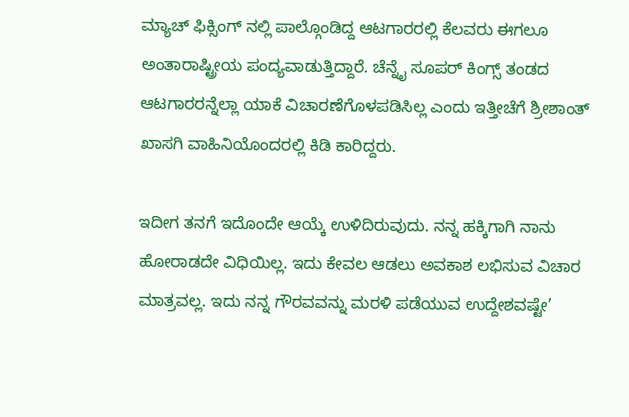ಮ್ಯಾಚ್ ಫಿಕ್ಸಿಂಗ್ ನಲ್ಲಿ ಪಾಲ್ಗೊಂಡಿದ್ದ ಆಟಗಾರರಲ್ಲಿ ಕೆಲವರು ಈಗಲೂ ಅಂತಾರಾಷ್ಟ್ರೀಯ ಪಂದ್ಯವಾಡುತ್ತಿದ್ದಾರೆ. ಚೆನ್ನೈ ಸೂಪರ್ ಕಿಂಗ್ಸ್ ತಂಡದ ಆಟಗಾರರನ್ನೆಲ್ಲಾ ಯಾಕೆ ವಿಚಾರಣೆಗೊಳಪಡಿಸಿಲ್ಲ ಎಂದು ಇತ್ತೀಚೆಗೆ ಶ್ರೀಶಾಂತ್ ಖಾಸಗಿ ವಾಹಿನಿಯೊಂದರಲ್ಲಿ ಕಿಡಿ ಕಾರಿದ್ದರು.

ಇದೀಗ ತನಗೆ ಇದೊಂದೇ ಆಯ್ಕೆ ಉಳಿದಿರುವುದು. ನನ್ನ ಹಕ್ಕಿಗಾಗಿ ನಾನು ಹೋರಾಡದೇ ವಿಧಿಯಿಲ್ಲ. ಇದು ಕೇವಲ ಆಡಲು ಅವಕಾಶ ಲಭಿಸುವ ವಿಚಾರ ಮಾತ್ರವಲ್ಲ. ಇದು ನನ್ನ ಗೌರವವನ್ನು ಮರಳಿ ಪಡೆಯುವ ಉದ್ದೇಶವಷ್ಟೇ’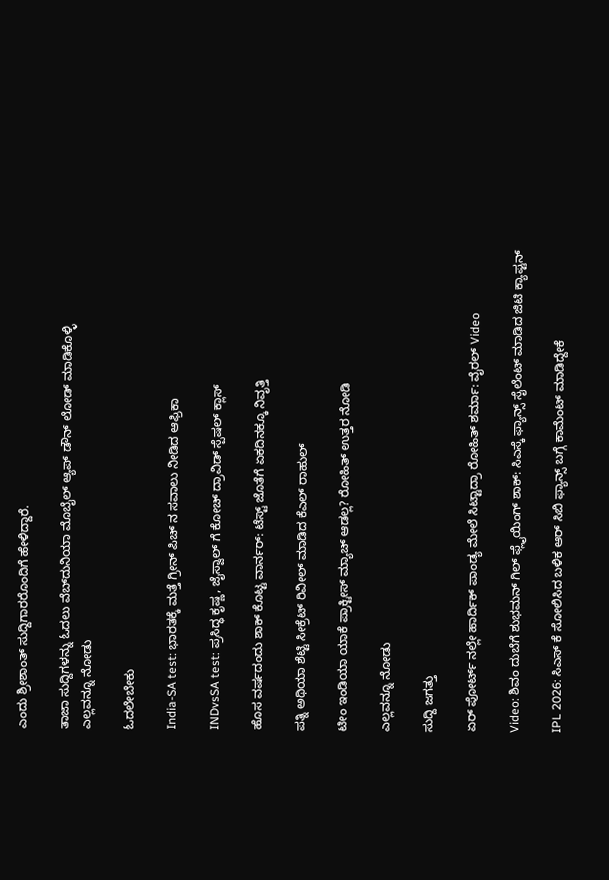ಎಂದು ಶ್ರೀಶಾಂತ್ ಸುದ್ದಿಗಾರರೊಂದಿಗೆ ಹೇಳಿದ್ದಾರೆ.

ತಾಜಾ ಸುದ್ದಿಗಳನ್ನು ಓದಲು ವೆಬ್‌ದುನಿಯಾ ಮೊಬೈಲ್ ಆ್ಯಪ್ ಡೌನ್‍ ಲೋಡ್ ಮಾಡಿಕೊಳ್ಳಿ
ಎಲ್ಲವನ್ನೂ ನೋಡು

ಓದಲೇಬೇಕು

India-SA test: ಭಾರತಕ್ಕೆ ಮತ್ತೆ ಗ್ರೀನ್ ಪಿಚ್ ನ ಸವಾಲು ನೀಡಿದ ಆಫ್ರಿಕಾ

INDvsSA test: ಪ್ರಸಿದ್ಧ ಕೃಷ್ಣ, ಜೈಸ್ವಾಲ್ ಗೆ ಕೋಚ್ ದ್ರಾವಿಡ್ ಸ್ಪೆಷಲ್ ಕ್ಲಾಸ್

ಹೊಸ ವರ್ಷದಂದು ಶಾಕ್ ಕೊಟ್ಟ ವಾರ್ನರ್: ಟೆಸ್ಟ್ ಜೊತೆಗೆ ಏಕದಿನಕ್ಕೂ ನಿವೃತ್ತಿ

ಪತ್ನಿ ಅಥಿಯಾ ಶೆಟ್ಟಿ ಸೀಕ್ರೆಟ್ ರಿವೀಲ್ ಮಾಡಿದ ಕೆಎಲ್ ರಾಹುಲ್

ಟೀಂ ಇಂಡಿಯಾ ಯಾಕೆ ಪ್ರಾಕ್ಟೀಸ್ ಮ್ಯಾಚ್ ಆಡಲ್ಲ? ರೋಹಿತ್ ಉತ್ತರ ನೋಡಿ

ಎಲ್ಲವನ್ನೂ ನೋಡು

ಸುದ್ದಿ ಜಗತ್ತು

ಏರ್ ಪೋರ್ಟ್ ನಲ್ಲೇ ಹಾರ್ದಿಕ್ ಪಾಂಡ್ಯ ಮೇಲೆ ಸಿಟ್ಟಾದ್ರಾ ರೋಹಿತ್ ಶರ್ಮಾ: ವೈರಲ್ Video

Video: ಶಿವಂ ದುಬೆಗೆ ಶುಭಮನ್ ಗಿಲ್ ಫ್ಲೈಯಿಂಗ್ ಶಾಕ್: ಸಿಎಸ್ಕೆ ಫ್ಯಾನ್ಸ್ ಸೈಲೆಂಟ್ ಮಾಡಿದ ಜಿಟಿ ಕ್ಯಾಪ್ಟನ್

IPL 2026: ಸಿಎಸ್ ಕೆ ಸೋಲಿಸಿದ ಬಳಿಕ ಆರ್ ಸಿಬಿ ಫ್ಯಾನ್ಸ್ ಬಗ್ಗೆ ಕಾಮೆಂಟ್ ಮಾಡಿದ್ದೇಕೆ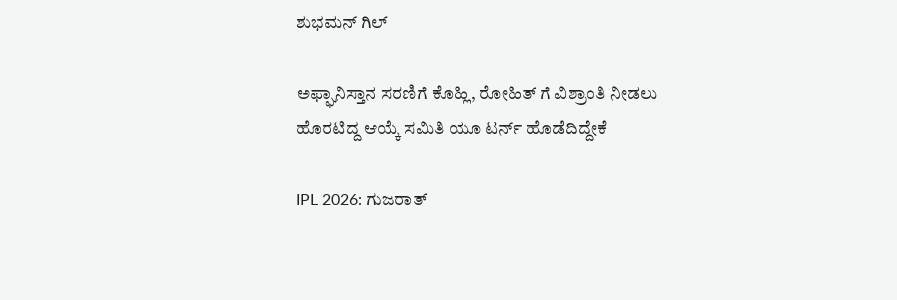ಶುಭಮನ್ ಗಿಲ್

ಅಫ್ಘಾನಿಸ್ತಾನ ಸರಣಿಗೆ ಕೊಹ್ಲಿ, ರೋಹಿತ್ ಗೆ ವಿಶ್ರಾಂತಿ ನೀಡಲು ಹೊರಟಿದ್ದ ಆಯ್ಕೆ ಸಮಿತಿ ಯೂ ಟರ್ನ್ ಹೊಡೆದಿದ್ದೇಕೆ

IPL 2026: ಗುಜರಾತ್‌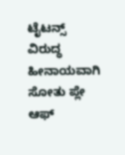ಟೈಟನ್ಸ್ ವಿರುದ್ಧ ಹೀನಾಯವಾಗಿ ಸೋತು ಪ್ಲೇ ಆಫ್‌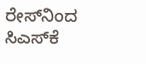ರೇಸ್‌ನಿಂದ ಸಿಎಸ್‌ಕೆ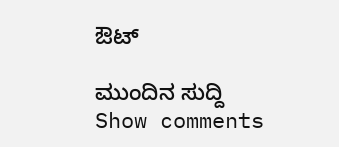ಔಟ್‌

ಮುಂದಿನ ಸುದ್ದಿ
Show comments